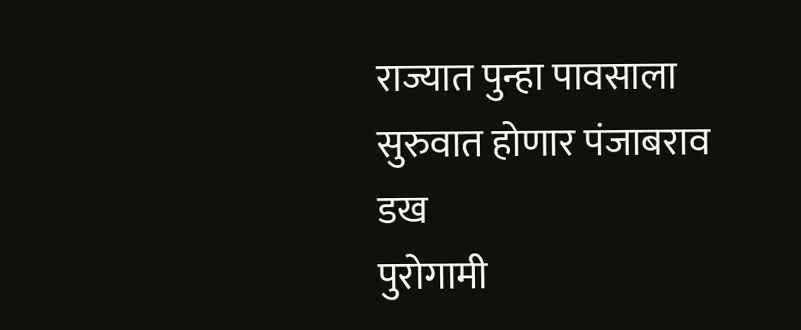राज्यात पुन्हा पावसाला सुरुवात होणार पंजाबराव डख
पुरोगामी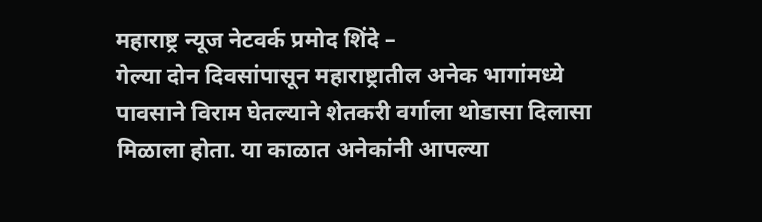महाराष्ट्र न्यूज नेटवर्क प्रमोद शिंदे –
गेल्या दोन दिवसांपासून महाराष्ट्रातील अनेक भागांमध्ये पावसाने विराम घेतल्याने शेतकरी वर्गाला थोडासा दिलासा मिळाला होता. या काळात अनेकांनी आपल्या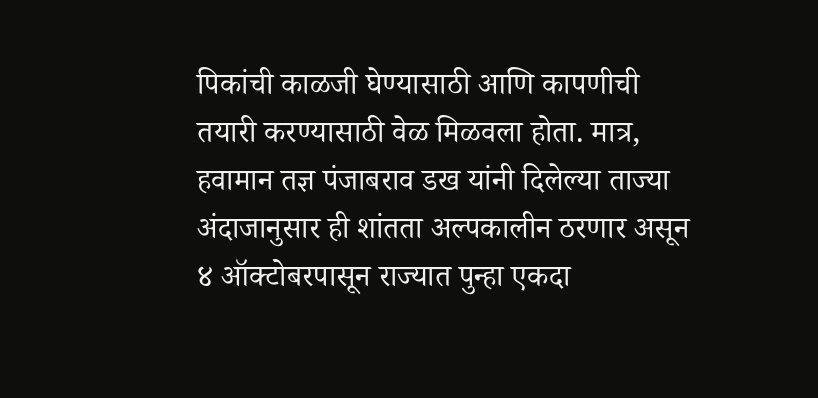पिकांची काळजी घेण्यासाठी आणि कापणीची तयारी करण्यासाठी वेळ मिळवला होता. मात्र, हवामान तज्ञ पंजाबराव डख यांनी दिलेल्या ताज्या अंदाजानुसार ही शांतता अल्पकालीन ठरणार असून ४ ऑक्टोबरपासून राज्यात पुन्हा एकदा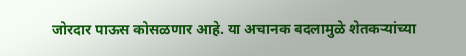जोरदार पाऊस कोसळणार आहे. या अचानक बदलामुळे शेतकऱ्यांच्या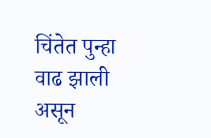चिंतेत पुन्हा वाढ झाली असून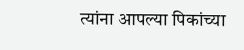त्यांना आपल्या पिकांच्या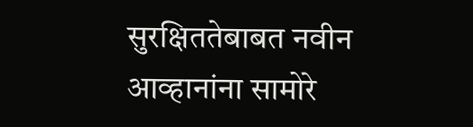सुरक्षिततेबाबत नवीन आव्हानांना सामोरे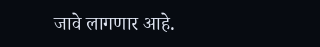जावे लागणार आहे.